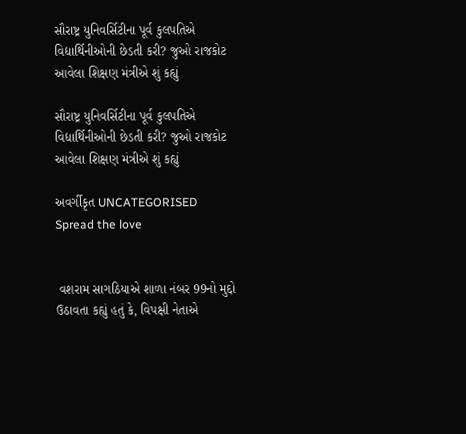સૌરાષ્ટ્ર યુનિવર્સિટીના પૂર્વ કુલપતિએ વિદ્યાર્થિનીઓની છેડતી કરી? જુઓ રાજકોટ આવેલા શિક્ષણ મંત્રીએ શું કહ્યું

સૌરાષ્ટ્ર યુનિવર્સિટીના પૂર્વ કુલપતિએ વિદ્યાર્થિનીઓની છેડતી કરી? જુઓ રાજકોટ આવેલા શિક્ષણ મંત્રીએ શું કહ્યું

અવર્ગીકૃત UNCATEGORISED
Spread the love


 વશરામ સાગઠિયાએ શાળા નંબર 99નો મુદ્દો ઉઠાવતા કહ્યું હતું કે, વિપક્ષી નેતાએ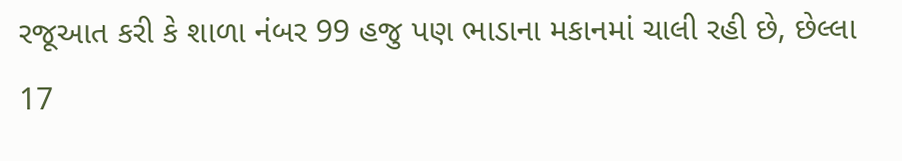રજૂઆત કરી કે શાળા નંબર 99 હજુ પણ ભાડાના મકાનમાં ચાલી રહી છે, છેલ્લા 17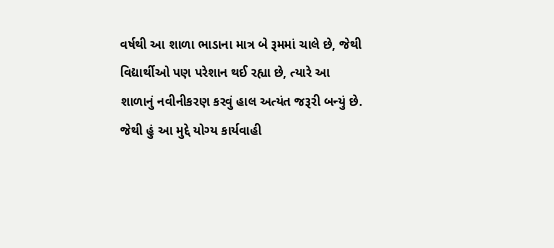વર્ષથી આ શાળા ભાડાના માત્ર બે રૂમમાં ચાલે છે, જેથી વિદ્યાર્થીઓ પણ પરેશાન થઈ રહ્યા છે, ત્યારે આ શાળાનું નવીનીકરણ કરવું હાલ અત્યંત જરૂરી બન્યું છે. જેથી હું આ મુદ્દે યોગ્ય કાર્યવાહી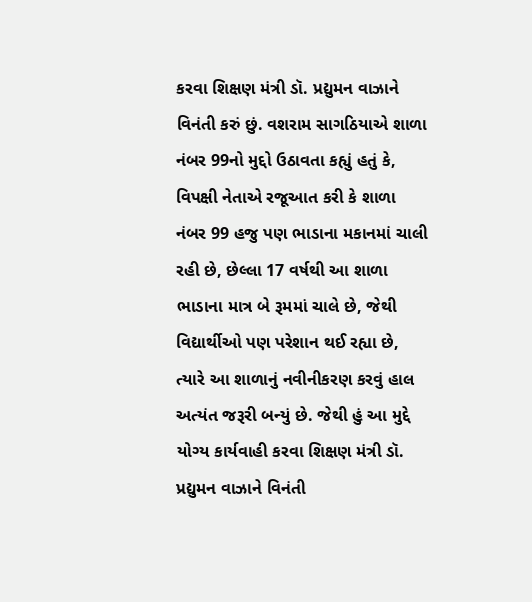કરવા શિક્ષણ મંત્રી ડૉ. પ્રદ્યુમન વાઝાને વિનંતી કરું છું. વશરામ સાગઠિયાએ શાળા નંબર 99નો મુદ્દો ઉઠાવતા કહ્યું હતું કે, વિપક્ષી નેતાએ રજૂઆત કરી કે શાળા નંબર 99 હજુ પણ ભાડાના મકાનમાં ચાલી રહી છે, છેલ્લા 17 વર્ષથી આ શાળા ભાડાના માત્ર બે રૂમમાં ચાલે છે, જેથી વિદ્યાર્થીઓ પણ પરેશાન થઈ રહ્યા છે, ત્યારે આ શાળાનું નવીનીકરણ કરવું હાલ અત્યંત જરૂરી બન્યું છે. જેથી હું આ મુદ્દે યોગ્ય કાર્યવાહી કરવા શિક્ષણ મંત્રી ડૉ. પ્રદ્યુમન વાઝાને વિનંતી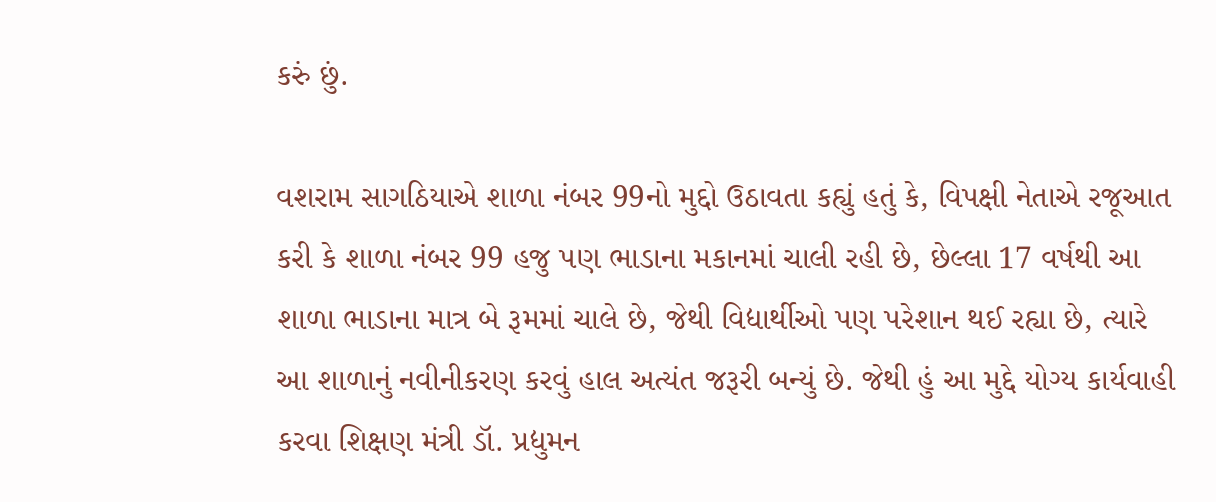કરું છું.

વશરામ સાગઠિયાએ શાળા નંબર 99નો મુદ્દો ઉઠાવતા કહ્યું હતું કે, વિપક્ષી નેતાએ રજૂઆત કરી કે શાળા નંબર 99 હજુ પણ ભાડાના મકાનમાં ચાલી રહી છે, છેલ્લા 17 વર્ષથી આ શાળા ભાડાના માત્ર બે રૂમમાં ચાલે છે, જેથી વિદ્યાર્થીઓ પણ પરેશાન થઈ રહ્યા છે, ત્યારે આ શાળાનું નવીનીકરણ કરવું હાલ અત્યંત જરૂરી બન્યું છે. જેથી હું આ મુદ્દે યોગ્ય કાર્યવાહી કરવા શિક્ષણ મંત્રી ડૉ. પ્રદ્યુમન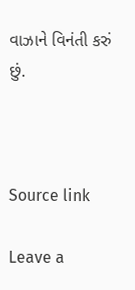વાઝાને વિનંતી કરું છું.



Source link

Leave a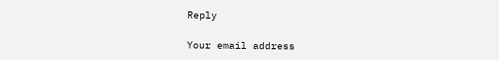Reply

Your email address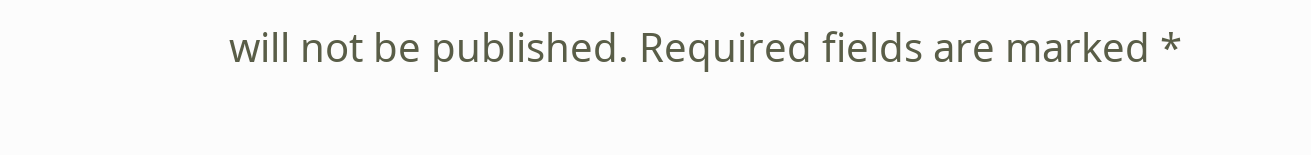will not be published. Required fields are marked *